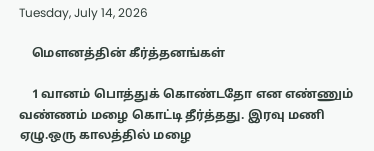Tuesday, July 14, 2026

    மௌனத்தின் கீர்த்தனங்கள்

    1 வானம் பொத்துக் கொண்டதோ என எண்ணும் வண்ணம் மழை கொட்டி தீர்த்தது. இரவு மணி ஏழு.ஒரு காலத்தில் மழை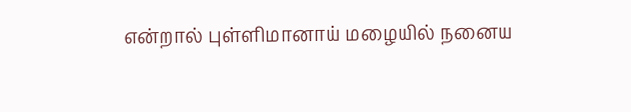என்றால் புள்ளிமானாய் மழையில் நனைய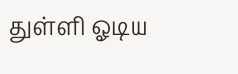துள்ளி ஓடிய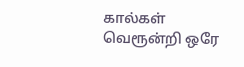கால்கள் வெரூன்றி ஒரே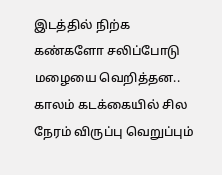இடத்தில் நிற்க கண்களோ சலிப்போடு மழையை வெறித்தன.. காலம் கடக்கையில் சில நேரம் விருப்பு வெறுப்பும்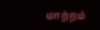மாற்றம்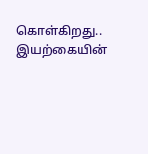கொள்கிறது.. இயற்கையின்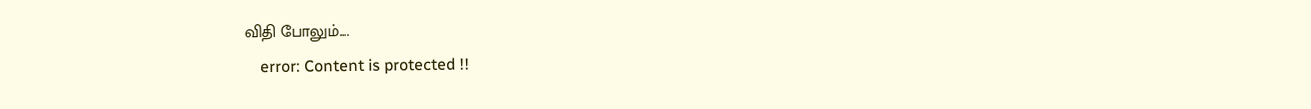விதி போலும்....
    error: Content is protected !!